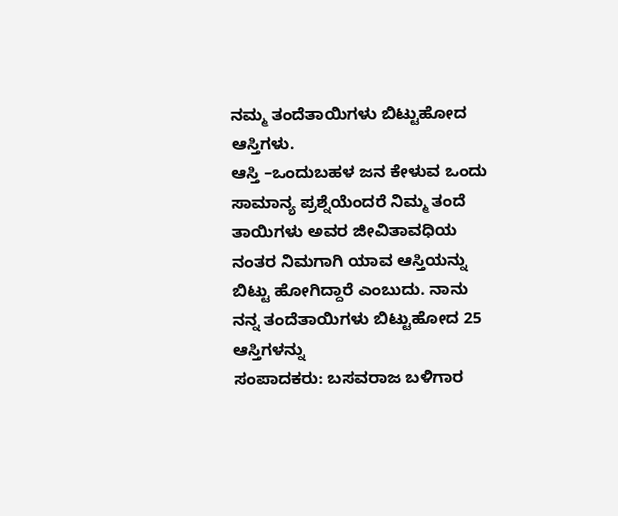ನಮ್ಮ ತಂದೆತಾಯಿಗಳು ಬಿಟ್ಟುಹೋದ ಆಸ್ತಿಗಳು.
ಆಸ್ತಿ –ಒಂದುಬಹಳ ಜನ ಕೇಳುವ ಒಂದು ಸಾಮಾನ್ಯ ಪ್ರಶ್ನೆಯೆಂದರೆ ನಿಮ್ಮ ತಂದೆ ತಾಯಿಗಳು ಅವರ ಜೀವಿತಾವಧಿಯ ನಂತರ ನಿಮಗಾಗಿ ಯಾವ ಆಸ್ತಿಯನ್ನು ಬಿಟ್ಟು ಹೋಗಿದ್ದಾರೆ ಎಂಬುದು. ನಾನು ನನ್ನ ತಂದೆತಾಯಿಗಳು ಬಿಟ್ಟುಹೋದ 25 ಆಸ್ತಿಗಳನ್ನು
ಸಂಪಾದಕರು: ಬಸವರಾಜ ಬಳಿಗಾರ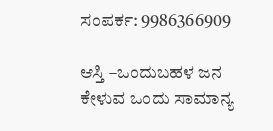ಸಂಪರ್ಕ: 9986366909

ಆಸ್ತಿ –ಒಂದುಬಹಳ ಜನ ಕೇಳುವ ಒಂದು ಸಾಮಾನ್ಯ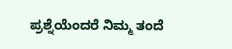ಪ್ರಶ್ನೆಯೆಂದರೆ ನಿಮ್ಮ ತಂದೆ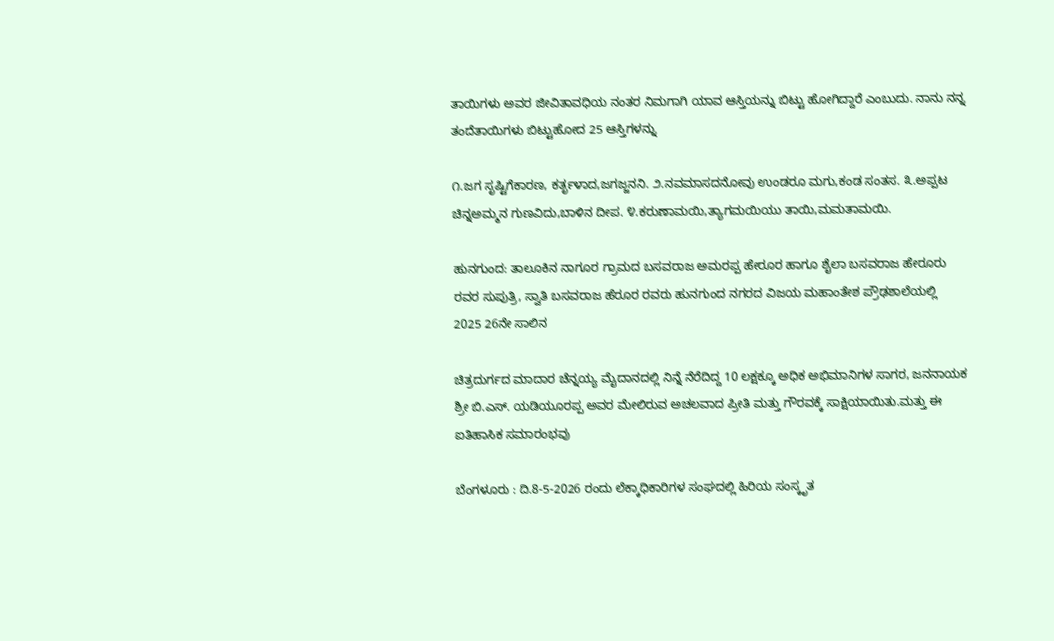ತಾಯಿಗಳು ಅವರ ಜೀವಿತಾವಧಿಯ ನಂತರ ನಿಮಗಾಗಿ ಯಾವ ಆಸ್ತಿಯನ್ನು ಬಿಟ್ಟು ಹೋಗಿದ್ದಾರೆ ಎಂಬುದು. ನಾನು ನನ್ನ ತಂದೆತಾಯಿಗಳು ಬಿಟ್ಟುಹೋದ 25 ಆಸ್ತಿಗಳನ್ನು

೧.ಜಗ ಸೃಷ್ಟಿಗೆಕಾರಣ, ಕರ್ತೃಳಾದ,ಜಗಜ್ಜನನಿ. ೨.ನವಮಾಸದನೋವು ಉಂಡರೂ ಮಗು,ಕಂಡ ಸಂತಸ. ೩.ಅಪ್ಪಟ ಚಿನ್ನಅಮ್ಮನ ಗುಣವಿದು,ಬಾಳಿನ ದೀಪ. ೪.ಕರುಣಾಮಯಿ,ತ್ಯಾಗಮಯಿಯು ತಾಯಿ,ಮಮತಾಮಯಿ.

ಹುನಗುಂದ: ತಾಲೂಕಿನ ನಾಗೂರ ಗ್ರಾಮದ ಬಸವರಾಜ ಅಮರಪ್ಪ ಹೇರೂರ ಹಾಗೂ ಶೈಲಾ ಬಸವರಾಜ ಹೇರೂರು ರವರ ಸುಪುತ್ರಿ, ಸ್ವಾತಿ ಬಸವರಾಜ ಹೆರೂರ ರವರು ಹುನಗುಂದ ನಗರದ ವಿಜಯ ಮಹಾಂತೇಶ ಪ್ರೌಢಶಾಲೆಯಲ್ಲಿ 2025 26ನೇ ಸಾಲಿನ

ಚಿತ್ರದುರ್ಗದ ಮಾದಾರ ಚೆನ್ನಯ್ಯ ಮೈದಾನದಲ್ಲಿ ನಿನ್ನೆ ನೆರೆದಿದ್ದ 10 ಲಕ್ಷಕ್ಕೂ ಅಧಿಕ ಅಭಿಮಾನಿಗಳ ಸಾಗರ, ಜನನಾಯಕ ಶ್ರೀ ಬಿ.ಎಸ್. ಯಡಿಯೂರಪ್ಪ ಅವರ ಮೇಲಿರುವ ಅಚಲವಾದ ಪ್ರೀತಿ ಮತ್ತು ಗೌರವಕ್ಕೆ ಸಾಕ್ಷಿಯಾಯಿತು.ಮತ್ತು ಈ ಐತಿಹಾಸಿಕ ಸಮಾರಂಭವು

ಬೆಂಗಳೂರು : ದಿ.8-5-2026 ರಂದು ಲೆಕ್ಕಾಧಿಕಾರಿಗಳ ಸಂಘದಲ್ಲಿ ಹಿರಿಯ ಸಂಸ್ಕೃತ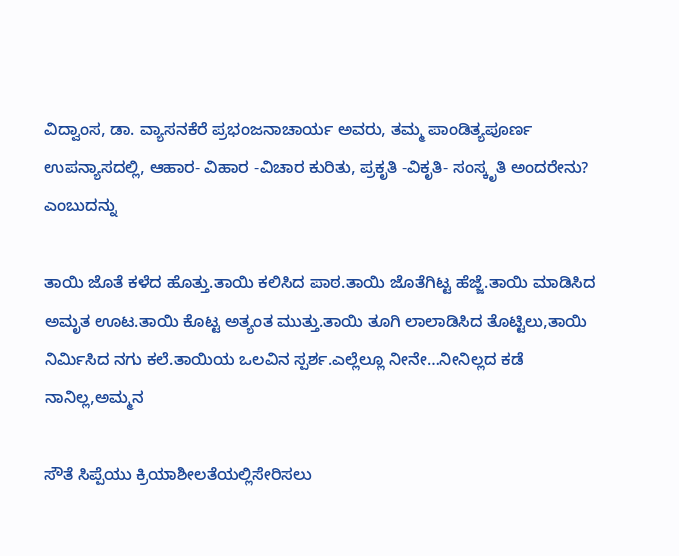ವಿದ್ವಾಂಸ, ಡಾ. ವ್ಯಾಸನಕೆರೆ ಪ್ರಭಂಜನಾಚಾರ್ಯ ಅವರು, ತಮ್ಮ ಪಾಂಡಿತ್ಯಪೂರ್ಣ ಉಪನ್ಯಾಸದಲ್ಲಿ, ಆಹಾರ- ವಿಹಾರ -ವಿಚಾರ ಕುರಿತು, ಪ್ರಕೃತಿ -ವಿಕೃತಿ- ಸಂಸ್ಕೃತಿ ಅಂದರೇನು? ಎಂಬುದನ್ನು

ತಾಯಿ ಜೊತೆ ಕಳೆದ ಹೊತ್ತು.ತಾಯಿ ಕಲಿಸಿದ ಪಾಠ.ತಾಯಿ ಜೊತೆಗಿಟ್ಟ ಹೆಜ್ಜೆ.ತಾಯಿ ಮಾಡಿಸಿದ ಅಮೃತ ಊಟ.ತಾಯಿ ಕೊಟ್ಟ ಅತ್ಯಂತ ಮುತ್ತು.ತಾಯಿ ತೂಗಿ ಲಾಲಾಡಿಸಿದ ತೊಟ್ಟಿಲು,ತಾಯಿ ನಿರ್ಮಿಸಿದ ನಗು ಕಲೆ.ತಾಯಿಯ ಒಲವಿನ ಸ್ಪರ್ಶ.ಎಲ್ಲೆಲ್ಲೂ ನೀನೇ…ನೀನಿಲ್ಲದ ಕಡೆ ನಾನಿಲ್ಲ,ಅಮ್ಮನ

ಸೌತೆ ಸಿಪ್ಪೆಯು ಕ್ರಿಯಾಶೀಲತೆಯಲ್ಲಿಸೇರಿಸಲು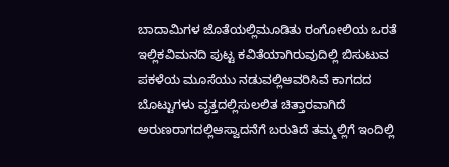ಬಾದಾಮಿಗಳ ಜೊತೆಯಲ್ಲಿಮೂಡಿತು ರಂಗೋಲಿಯ ಒರತೆ ಇಲ್ಲಿಕವಿಮನದಿ ಪುಟ್ಟ ಕವಿತೆಯಾಗಿರುವುದಿಲ್ಲಿ ಬಿಸುಟುವ ಪಕಳೆಯ ಮೂಸೆಯು ನಡುವಲ್ಲಿಆವರಿಸಿವೆ ಕಾಗದದ ಬೊಟ್ಟುಗಳು ವೃತ್ತದಲ್ಲಿಸುಲಲಿತ ಚಿತ್ತಾರವಾಗಿದೆ ಅರುಣರಾಗದಲ್ಲಿಆಸ್ವಾದನೆಗೆ ಬರುತಿದೆ ತಮ್ಮಲ್ಲಿಗೆ ಇಂದಿಲ್ಲಿ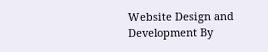Website Design and Development By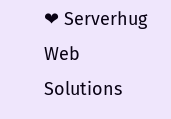❤ Serverhug Web Solutions